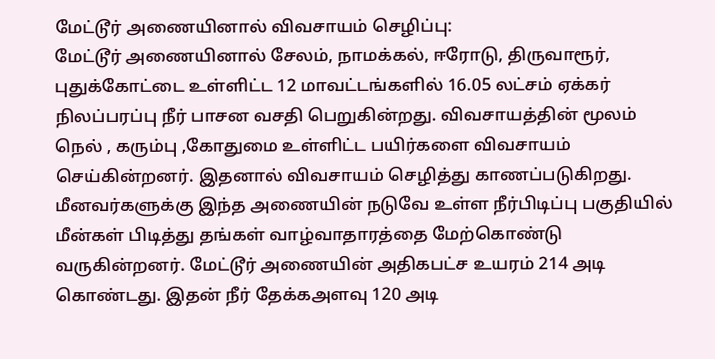மேட்டூர் அணையினால் விவசாயம் செழிப்பு:
மேட்டூர் அணையினால் சேலம், நாமக்கல், ஈரோடு, திருவாரூர், புதுக்கோட்டை உள்ளிட்ட 12 மாவட்டங்களில் 16.05 லட்சம் ஏக்கர் நிலப்பரப்பு நீர் பாசன வசதி பெறுகின்றது. விவசாயத்தின் மூலம் நெல் , கரும்பு ,கோதுமை உள்ளிட்ட பயிர்களை விவசாயம் செய்கின்றனர். இதனால் விவசாயம் செழித்து காணப்படுகிறது.
மீனவர்களுக்கு இந்த அணையின் நடுவே உள்ள நீர்பிடிப்பு பகுதியில் மீன்கள் பிடித்து தங்கள் வாழ்வாதாரத்தை மேற்கொண்டு வருகின்றனர். மேட்டூர் அணையின் அதிகபட்ச உயரம் 214 அடி கொண்டது. இதன் நீர் தேக்கஅளவு 120 அடி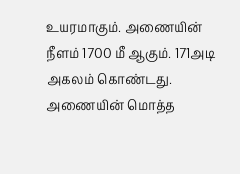உயரமாகும். அணையின் நீளம் 1700 மீ ஆகும். 171அடி அகலம் கொண்டது. அணையின் மொத்த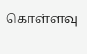கொள்ளவு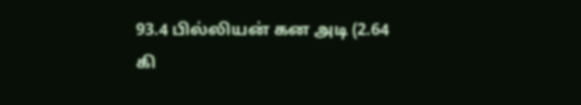93.4 பில்லியன் கன அடி (2.64 கி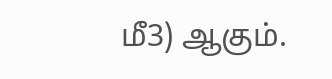மீ3) ஆகும்.